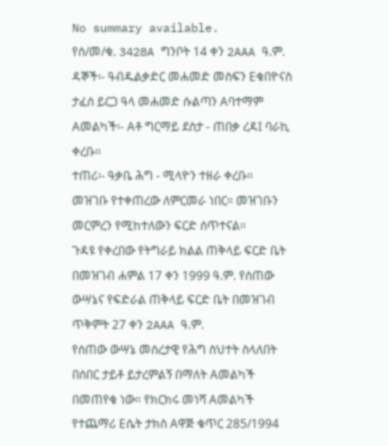No summary available.
የሰ/መ/ቁ. 3428A ግንቦት 14 ቀን 2AAA ዓ.ም.
ዳኞች፡- ዓብዱልቃድር መሐመድ መስፍን Eቁበዮናስ ታፈሰ ይርጋ ዓላ መሐመድ ሱልጣን Aባተማም Aመልካች፡- Aቶ ግርማይ ደስታ - ጠበቃ ረዳI ባራኪ ቀረቡ።
ተጠሪ፡- ዓቃቤ ሕግ - ሚላዮን ተዘራ ቀረቡ።
መዝገቡ የተቀጠረው ለምርመራ ነበር። መዝገቡን መርምረን የሚከተለውን ፍርድ ሰጥተናል።
ጉዳዩ የቀረበው የትግራይ ክልል ጠቅላይ ፍርድ ቤት በመዝገብ ሐምል 17 ቀን 1999 ዓ.ም. የሰጠው ውሣኔና የፍድራል ጠቅላይ ፍርድ ቤት በመዝገብ ጥቅምት 27 ቀን 2AAA ዓ.ም.
የሰጠው ውሣኔ መሰረታዊ የሕግ ስህተት ስላለበት በሰበር ታይቶ ይታረምልኝ በማለት Aመልካች በመጠየቁ ነው። የክርክሩ መነሻ Aመልካች የተጨማሪ Eሴት ታክስ Aዋጅ ቁጥር 285/1994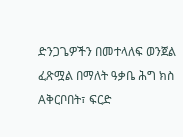ድንጋጌዎችን በመተላለፍ ወንጀል ፈጽሟል በማለት ዓቃቤ ሕግ ክስ Aቅርቦበት፣ ፍርድ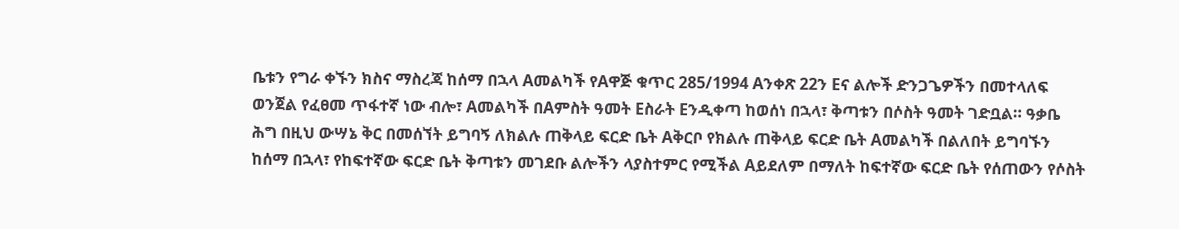ቤቱን የግራ ቀኙን ክስና ማስረጃ ከሰማ በኋላ Aመልካች የAዋጅ ቁጥር 285/1994 Aንቀጽ 22ን Eና ልሎች ድንጋጌዎችን በመተላለፍ ወንጀል የፈፀመ ጥፋተኛ ነው ብሎ፣ Aመልካች በAምስት ዓመት Eስራት Eንዲቀጣ ከወሰነ በኋላ፣ ቅጣቱን በሶስት ዓመት ገድቧል። ዓቃቤ ሕግ በዚህ ውሣኔ ቅር በመሰኘት ይግባኝ ለክልሉ ጠቅላይ ፍርድ ቤት Aቅርቦ የክልሉ ጠቅላይ ፍርድ ቤት Aመልካች በልለበት ይግባኙን ከሰማ በኋላ፣ የከፍተኛው ፍርድ ቤት ቅጣቱን መገደቡ ልሎችን ላያስተምር የሚችል Aይደለም በማለት ከፍተኛው ፍርድ ቤት የሰጠውን የሶስት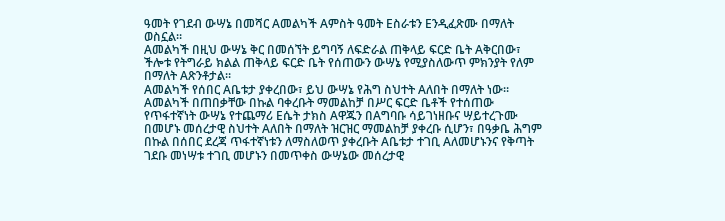ዓመት የገደብ ውሣኔ በመሻር Aመልካች Aምስት ዓመት Eስራቱን Eንዲፈጽሙ በማለት ወስኗል።
Aመልካች በዚህ ውሣኔ ቅር በመሰኘት ይግባኝ ለፍድራል ጠቅላይ ፍርድ ቤት Aቅርበው፣ ችሎቱ የትግራይ ክልል ጠቅላይ ፍርድ ቤት የሰጠውን ውሣኔ የሚያስለውጥ ምክንያት የለም በማለት Aጽንቶታል።
Aመልካች የሰበር Aቤቱታ ያቀረበው፣ ይህ ውሣኔ የሕግ ስህተት Aለበት በማለት ነው። Aመልካች በጠበቃቸው በኩል ባቀረቡት ማመልከቻ በሥር ፍርድ ቤቶች የተሰጠው የጥፋተኛነት ውሣኔ የተጨማሪ Eሴት ታክስ Aዋጁን በAግባቡ ሳይገነዘቡና ሣይተረጉሙ በመሆኑ መሰረታዊ ስህተት Aለበት በማለት ዝርዝር ማመልከቻ ያቀረቡ ሲሆን፣ በዓቃቤ ሕግም በኩል በሰበር ደረጃ ጥፋተኛነቱን ለማስለወጥ ያቀረቡት Aቤቱታ ተገቢ Aለመሆኑንና የቅጣት ገደቡ መነሣቱ ተገቢ መሆኑን በመጥቀስ ውሣኔው መሰረታዊ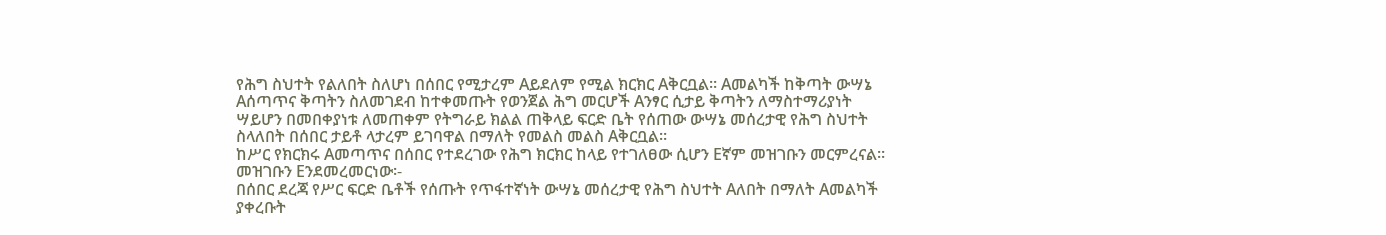የሕግ ስህተት የልለበት ስለሆነ በሰበር የሚታረም Aይደለም የሚል ክርክር Aቅርቧል። Aመልካች ከቅጣት ውሣኔ Aሰጣጥና ቅጣትን ስለመገደብ ከተቀመጡት የወንጀል ሕግ መርሆች Aንፃር ሲታይ ቅጣትን ለማስተማሪያነት ሣይሆን በመበቀያነቱ ለመጠቀም የትግራይ ክልል ጠቅላይ ፍርድ ቤት የሰጠው ውሣኔ መሰረታዊ የሕግ ስህተት ስላለበት በሰበር ታይቶ ላታረም ይገባዋል በማለት የመልስ መልስ Aቅርቧል።
ከሥር የክርክሩ Aመጣጥና በሰበር የተደረገው የሕግ ክርክር ከላይ የተገለፀው ሲሆን Eኛም መዝገቡን መርምረናል። መዝገቡን Eንደመረመርነው፡-
በሰበር ደረጃ የሥር ፍርድ ቤቶች የሰጡት የጥፋተኛነት ውሣኔ መሰረታዊ የሕግ ስህተት Aለበት በማለት Aመልካች ያቀረቡት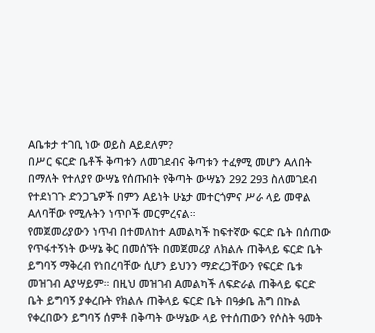Aቤቱታ ተገቢ ነው ወይስ Aይደለም?
በሥር ፍርድ ቤቶች ቅጣቱን ለመገደብና ቅጣቱን ተፈፃሚ መሆን Aለበት በማለት የተለያየ ውሣኔ የሰጡበት የቅጣት ውሣኔን 292 293 ስለመገደብ የተደነገጉ ድንጋጌዎች በምን Aይነት ሁኔታ መተርጎምና ሥራ ላይ መዋል Aለባቸው የሚሉትን ነጥቦች መርምረናል።
የመጀመሪያውን ነጥብ በተመለከተ Aመልካች ከፍተኛው ፍርድ ቤት በሰጠው የጥፋተኝነት ውሣኔ ቅር በመሰኘት በመጀመሪያ ለክልሉ ጠቅላይ ፍርድ ቤት ይግባኝ ማቅረብ የነበረባቸው ሲሆን ይህንን ማድረጋቸውን የፍርድ ቤቱ መዝገብ Aያሣይም። በዚህ መዝገብ Aመልካች ለፍድራል ጠቅላይ ፍርድ ቤት ይግባኝ ያቀረቡት የክልሉ ጠቅላይ ፍርድ ቤት በዓቃቤ ሕግ በኩል የቀረበውን ይግባኝ ሰምቶ በቅጣት ውሣኔው ላይ የተሰጠውን የሶስት ዓመት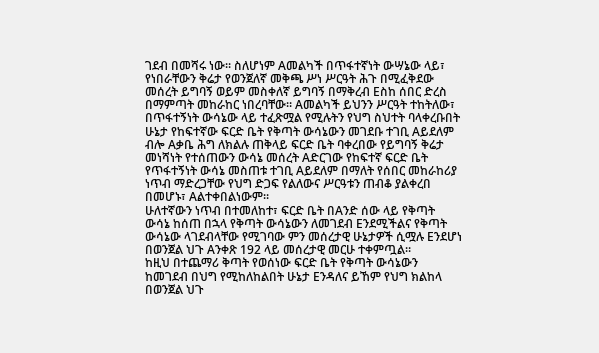ገደብ በመሻሩ ነው። ስለሆነም Aመልካች በጥፋተኛነት ውሣኔው ላይ፣ የነበራቸውን ቅሬታ የወንጀለኛ መቅጫ ሥነ ሥርዓት ሕጉ በሚፈቅደው መሰረት ይግባኝ ወይም መስቀለኛ ይግባኝ በማቅረብ Eስከ ሰበር ድረስ በማምጣት መከራከር ነበረባቸው። Aመልካች ይህንን ሥርዓት ተከትለው፣ በጥፋተኝነት ውሳኔው ላይ ተፈጽሟል የሚሉትን የህግ ስህተት ባላቀረቡበት ሁኔታ የከፍተኛው ፍርድ ቤት የቅጣት ውሳኔውን መገደቡ ተገቢ Aይደለም ብሎ Aቃቤ ሕግ ለክልሉ ጠቅላይ ፍርድ ቤት ባቀረበው የይግባኝ ቅሬታ መነሻነት የተሰጠውን ውሳኔ መሰረት Aድርገው የከፍተኛ ፍርድ ቤት የጥፋተኝነት ውሳኔ መስጠቱ ተገቢ Aይደለም በማለት የሰበር መከራከሪያ ነጥብ ማድረጋቸው የህግ ድጋፍ የልለውና ሥርዓቱን ጠብቆ ያልቀረበ በመሆኑ፣ Aልተቀበልነውም።
ሁለተኛውን ነጥብ በተመለከተ፣ ፍርድ ቤት በAንድ ሰው ላይ የቅጣት ውሳኔ ከሰጠ በኋላ የቅጣት ውሳኔውን ለመገደብ Eንደሚችልና የቅጣት ውሳኔው ላገደብላቸው የሚገባው ምን መሰረታዊ ሁኔታዎች ሲሟሉ Eንደሆነ በወንጀል ህጉ Aንቀጽ 192 ላይ መሰረታዊ መርሁ ተቀምጧል።
ከዚህ በተጨማሪ ቅጣት የወሰነው ፍርድ ቤት የቅጣት ውሳኔውን ከመገደብ በህግ የሚከለከልበት ሁኔታ Eንዳለና ይኸም የህግ ክልከላ በወንጀል ህጉ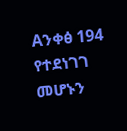Aንቀፅ 194 የተደነገገ መሆኑን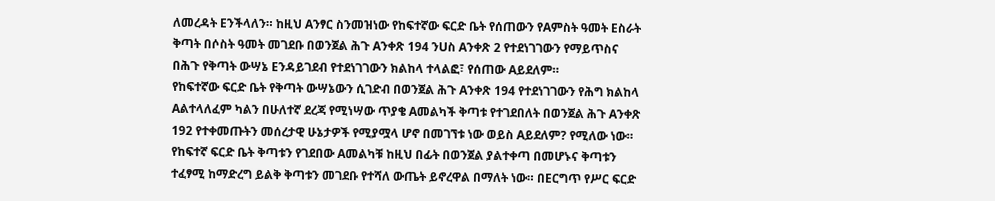ለመረዳት Eንችላለን። ከዚህ Aንፃር ስንመዝነው የከፍተኛው ፍርድ ቤት የሰጠውን የAምስት ዓመት Eስራት ቅጣት በሶስት ዓመት መገደቡ በወንጀል ሕጉ Aንቀጽ 194 ንUስ Aንቀጽ 2 የተደነገገውን የማይጥስና በሕጉ የቅጣት ውሣኔ Eንዳይገደብ የተደነገገውን ክልከላ ተላልፎ፣ የሰጠው Aይደለም።
የከፍተኛው ፍርድ ቤት የቅጣት ውሣኔውን ሲገድብ በወንጀል ሕጉ Aንቀጽ 194 የተደነገገውን የሕግ ክልከላ Aልተላለፈም ካልን በሁለተኛ ደረጃ የሚነሣው ጥያቄ Aመልካች ቅጣቱ የተገደበለት በወንጀል ሕጉ Aንቀጽ 192 የተቀመጡትን መሰረታዊ ሁኔታዎች የሚያሟላ ሆኖ በመገኘቱ ነው ወይስ Aይደለም? የሚለው ነው። የከፍተኛ ፍርድ ቤት ቅጣቱን የገደበው Aመልካቹ ከዚህ በፊት በወንጀል ያልተቀጣ በመሆኑና ቅጣቱን ተፈፃሚ ከማድረግ ይልቅ ቅጣቱን መገደቡ የተሻለ ውጤት ይኖረዋል በማለት ነው። በEርግጥ የሥር ፍርድ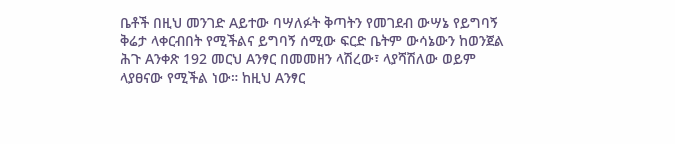ቤቶች በዚህ መንገድ Aይተው ባሣለፉት ቅጣትን የመገደብ ውሣኔ የይግባኝ ቅሬታ ላቀርብበት የሚችልና ይግባኝ ሰሚው ፍርድ ቤትም ውሳኔውን ከወንጀል ሕጉ Aንቀጽ 192 መርህ Aንፃር በመመዘን ላሽረው፣ ላያሻሽለው ወይም ላያፀናው የሚችል ነው። ከዚህ Aንፃር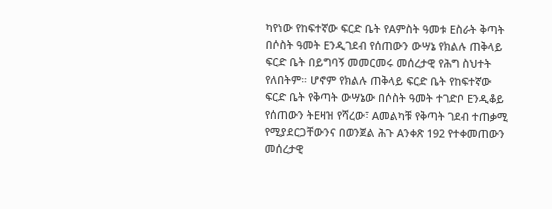ካየነው የከፍተኛው ፍርድ ቤት የAምስት ዓመቱ Eስራት ቅጣት በሶስት ዓመት Eንዲገደብ የሰጠውን ውሣኔ የክልሉ ጠቅላይ ፍርድ ቤት በይግባኝ መመርመሩ መሰረታዊ የሕግ ስህተት የለበትም። ሆኖም የክልሉ ጠቅላይ ፍርድ ቤት የከፍተኛው ፍርድ ቤት የቅጣት ውሣኔው በሶስት ዓመት ተገድቦ Eንዲቆይ የሰጠውን ትEዛዝ የሻረው፣ Aመልካቹ የቅጣት ገደብ ተጠቃሚ የሚያደርጋቸውንና በወንጀል ሕጉ Aንቀጽ 192 የተቀመጠውን መሰረታዊ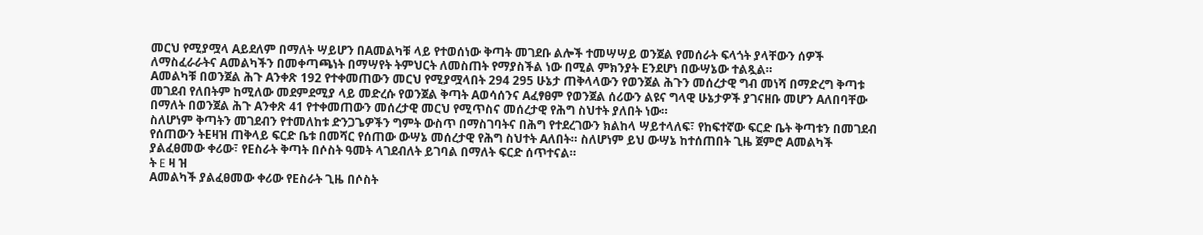መርህ የሚያሟላ Aይደለም በማለት ሣይሆን በAመልካቹ ላይ የተወሰነው ቅጣት መገደቡ ልሎች ተመሣሣይ ወንጀል የመሰራት ፍላጎት ያላቸውን ሰዎች ለማስፈራራትና Aመልካችን በመቀጣጫነት በማሣየት ትምህርት ለመስጠት የማያስችል ነው በሚል ምክንያት Eንደሆነ በውሣኔው ተልጿል።
Aመልካቹ በወንጀል ሕጉ Aንቀጽ 192 የተቀመጠውን መርህ የሚያሟላበት 294 295 ሁኔታ ጠቅላላውን የወንጀል ሕጉን መሰረታዊ ግብ መነሻ በማድረግ ቅጣቱ መገደብ የለበትም ከሚለው መደምደሚያ ላይ መድረሱ የወንጀል ቅጣት Aወሳሰንና Aፈፃፀም የወንጀል ሰሪውን ልዩና ግላዊ ሁኔታዎች ያገናዘቡ መሆን Aለበባቸው በማለት በወንጀል ሕጉ Aንቀጽ 41 የተቀመጠውን መሰረታዊ መርህ የሚጥስና መሰረታዊ የሕግ ስህተት ያለበት ነው።
ስለሆነም ቅጣትን መገደብን የተመለከቱ ድንጋጌዎችን ግምት ውስጥ በማስገባትና በሕግ የተደረገውን ክልከላ ሣይተላለፍ፣ የከፍተኛው ፍርድ ቤት ቅጣቱን በመገደብ የሰጠውን ትEዛዝ ጠቅላይ ፍርድ ቤቱ በመሻር የሰጠው ውሣኔ መሰረታዊ የሕግ ስህተት Aለበት። ስለሆነም ይህ ውሣኔ ከተሰጠበት ጊዜ ጀምሮ Aመልካች ያልፈፀመው ቀሪው፣ የEስራት ቅጣት በሶስት ዓመት ላገደብለት ይገባል በማለት ፍርድ ሰጥተናል።
ት E ዛ ዝ
Aመልካች ያልፈፀመው ቀሪው የEስራት ጊዜ በሶስት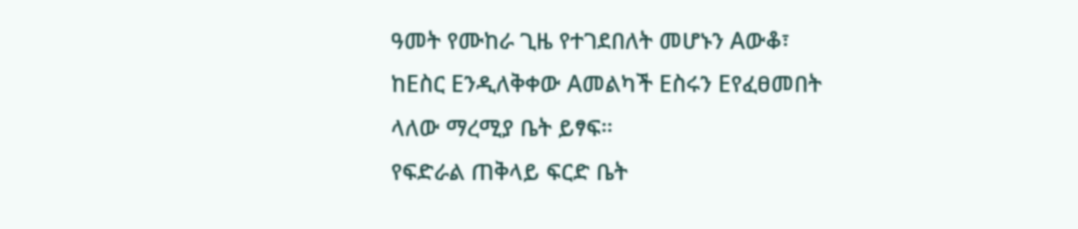ዓመት የሙከራ ጊዜ የተገደበለት መሆኑን Aውቆ፣ ከEስር Eንዲለቅቀው Aመልካች Eስሩን Eየፈፀመበት ላለው ማረሚያ ቤት ይፃፍ።
የፍድራል ጠቅላይ ፍርድ ቤት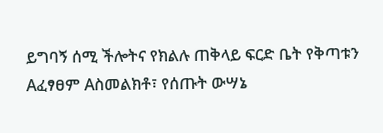ይግባኝ ሰሚ ችሎትና የክልሉ ጠቅላይ ፍርድ ቤት የቅጣቱን Aፈፃፀም Aስመልክቶ፣ የሰጡት ውሣኔ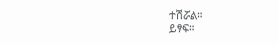ተሽሯል።
ይፃፍ።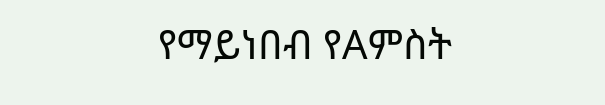የማይነበብ የAምስት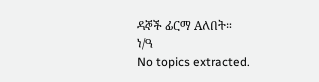ዳኞች ፊርማ Aለበት።
ነ/ዓ
No topics extracted.